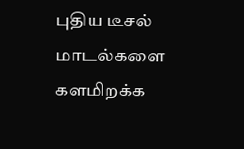புதிய டீசல் மாடல்களை களமிறக்க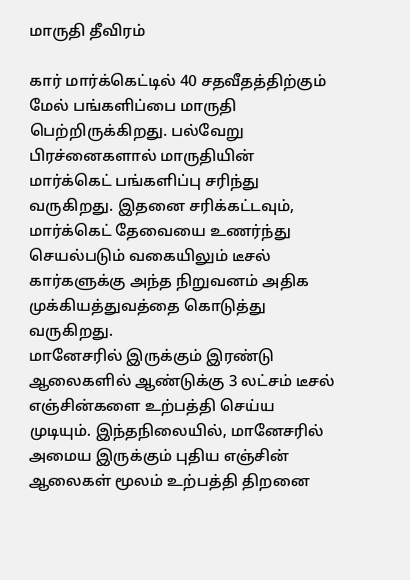மாருதி தீவிரம்

கார் மார்க்கெட்டில் 40 சதவீதத்திற்கும் மேல் பங்களிப்பை மாருதி பெற்றிருக்கிறது. பல்வேறு பிரச்னைகளால் மாருதியின் மார்க்கெட் பங்களிப்பு சரிந்து வருகிறது. இதனை சரிக்கட்டவும், மார்க்கெட் தேவையை உணர்ந்து செயல்படும் வகையிலும் டீசல் கார்களுக்கு அந்த நிறுவனம் அதிக முக்கியத்துவத்தை கொடுத்து வருகிறது.
மானேசரில் இருக்கும் இரண்டு ஆலைகளில் ஆண்டுக்கு 3 லட்சம் டீசல் எஞ்சின்களை உற்பத்தி செய்ய முடியும். இந்தநிலையில், மானேசரில் அமைய இருக்கும் புதிய எஞ்சின் ஆலைகள் மூலம் உற்பத்தி திறனை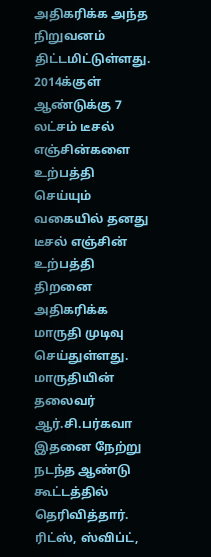அதிகரிக்க அந்த நிறுவனம் திட்டமிட்டுள்ளது.
2014க்குள் ஆண்டுக்கு 7 லட்சம் டீசல் எஞ்சின்களை உற்பத்தி செய்யும் வகையில் தனது டீசல் எஞ்சின் உற்பத்தி திறனை அதிகரிக்க மாருதி முடிவு செய்துள்ளது. மாருதியின் தலைவர் ஆர்.சி.பர்கவா இதனை நேற்று நடந்த ஆண்டு கூட்டத்தில் தெரிவித்தார்.
ரிட்ஸ், ஸ்விப்ட்,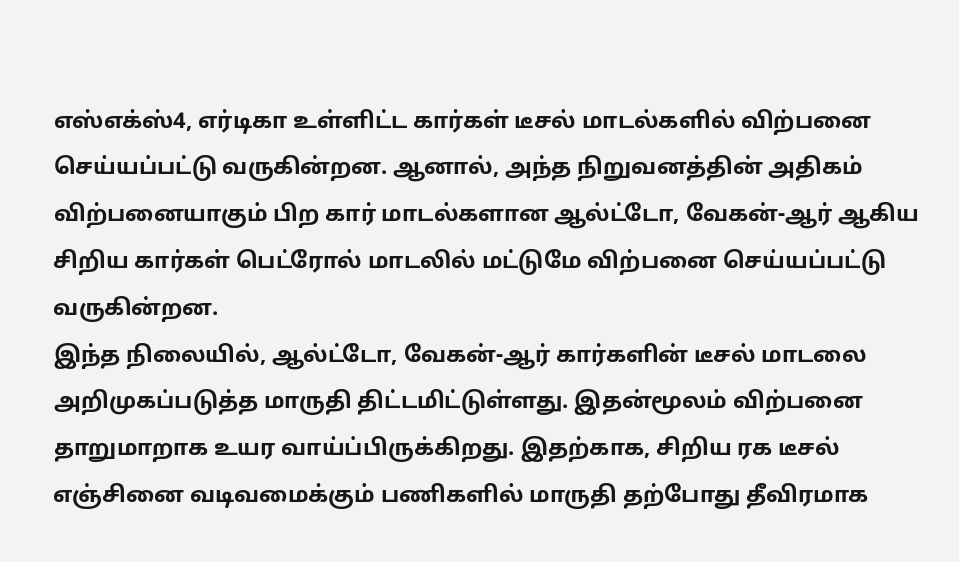எஸ்எக்ஸ்4, எர்டிகா உள்ளிட்ட கார்கள் டீசல் மாடல்களில் விற்பனை செய்யப்பட்டு வருகின்றன. ஆனால், அந்த நிறுவனத்தின் அதிகம் விற்பனையாகும் பிற கார் மாடல்களான ஆல்ட்டோ, வேகன்-ஆர் ஆகிய சிறிய கார்கள் பெட்ரோல் மாடலில் மட்டுமே விற்பனை செய்யப்பட்டு வருகின்றன.
இந்த நிலையில், ஆல்ட்டோ, வேகன்-ஆர் கார்களின் டீசல் மாடலை அறிமுகப்படுத்த மாருதி திட்டமிட்டுள்ளது. இதன்மூலம் விற்பனை தாறுமாறாக உயர வாய்ப்பிருக்கிறது. இதற்காக, சிறிய ரக டீசல் எஞ்சினை வடிவமைக்கும் பணிகளில் மாருதி தற்போது தீவிரமாக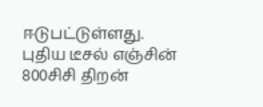ஈடுபட்டுள்ளது. புதிய டீசல் எஞ்சின் 800சிசி திறன்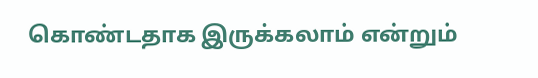கொண்டதாக இருக்கலாம் என்றும்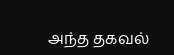அந்த தகவல்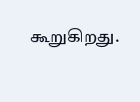கூறுகிறது.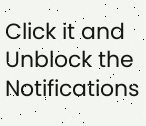Click it and Unblock the Notifications